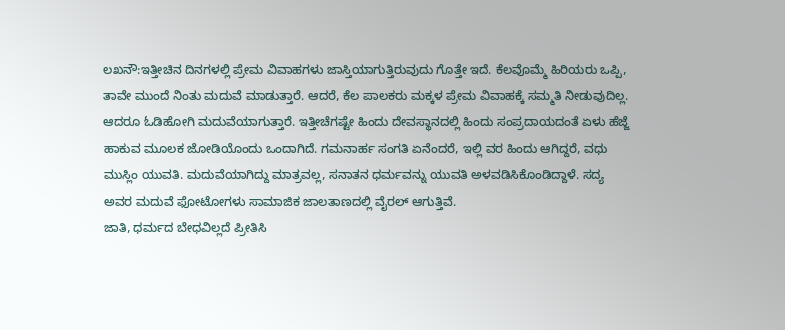ಲಖನೌ:ಇತ್ತೀಚಿನ ದಿನಗಳಲ್ಲಿ ಪ್ರೇಮ ವಿವಾಹಗಳು ಜಾಸ್ತಿಯಾಗುತ್ತಿರುವುದು ಗೊತ್ತೇ ಇದೆ. ಕೆಲವೊಮ್ಮೆ ಹಿರಿಯರು ಒಪ್ಪಿ, ತಾವೇ ಮುಂದೆ ನಿಂತು ಮದುವೆ ಮಾಡುತ್ತಾರೆ. ಆದರೆ, ಕೆಲ ಪಾಲಕರು ಮಕ್ಕಳ ಪ್ರೇಮ ವಿವಾಹಕ್ಕೆ ಸಮ್ಮತಿ ನೀಡುವುದಿಲ್ಲ. ಆದರೂ ಓಡಿಹೋಗಿ ಮದುವೆಯಾಗುತ್ತಾರೆ. ಇತ್ತೀಚೆಗಷ್ಟೇ ಹಿಂದು ದೇವಸ್ಥಾನದಲ್ಲಿ ಹಿಂದು ಸಂಪ್ರದಾಯದಂತೆ ಏಳು ಹೆಜ್ಜೆ ಹಾಕುವ ಮೂಲಕ ಜೋಡಿಯೊಂದು ಒಂದಾಗಿದೆ. ಗಮನಾರ್ಹ ಸಂಗತಿ ಏನೆಂದರೆ, ಇಲ್ಲಿ ವರ ಹಿಂದು ಆಗಿದ್ದರೆ, ವಧು ಮುಸ್ಲಿಂ ಯುವತಿ. ಮದುವೆಯಾಗಿದ್ದು ಮಾತ್ರವಲ್ಲ, ಸನಾತನ ಧರ್ಮವನ್ನು ಯುವತಿ ಅಳವಡಿಸಿಕೊಂಡಿದ್ದಾಳೆ. ಸದ್ಯ ಅವರ ಮದುವೆ ಫೋಟೋಗಳು ಸಾಮಾಜಿಕ ಜಾಲತಾಣದಲ್ಲಿ ವೈರಲ್ ಆಗುತ್ತಿವೆ.
ಜಾತಿ, ಧರ್ಮದ ಬೇಧವಿಲ್ಲದೆ ಪ್ರೀತಿಸಿ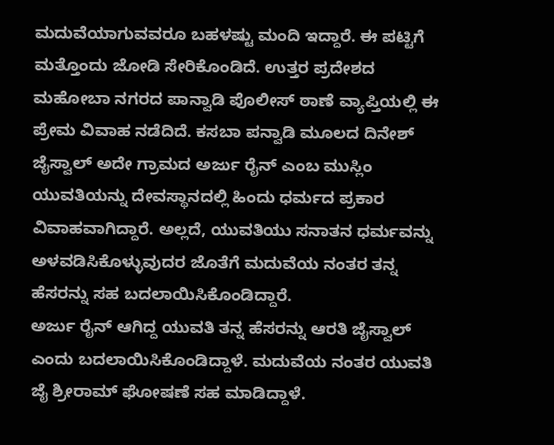ಮದುವೆಯಾಗುವವರೂ ಬಹಳಷ್ಟು ಮಂದಿ ಇದ್ದಾರೆ. ಈ ಪಟ್ಟಿಗೆ ಮತ್ತೊಂದು ಜೋಡಿ ಸೇರಿಕೊಂಡಿದೆ. ಉತ್ತರ ಪ್ರದೇಶದ ಮಹೋಬಾ ನಗರದ ಪಾನ್ವಾಡಿ ಪೊಲೀಸ್ ಠಾಣೆ ವ್ಯಾಪ್ತಿಯಲ್ಲಿ ಈ ಪ್ರೇಮ ವಿವಾಹ ನಡೆದಿದೆ. ಕಸಬಾ ಪನ್ವಾಡಿ ಮೂಲದ ದಿನೇಶ್ ಜೈಸ್ವಾಲ್ ಅದೇ ಗ್ರಾಮದ ಅರ್ಜು ರೈನ್ ಎಂಬ ಮುಸ್ಲಿಂ ಯುವತಿಯನ್ನು ದೇವಸ್ಥಾನದಲ್ಲಿ ಹಿಂದು ಧರ್ಮದ ಪ್ರಕಾರ ವಿವಾಹವಾಗಿದ್ದಾರೆ. ಅಲ್ಲದೆ, ಯುವತಿಯು ಸನಾತನ ಧರ್ಮವನ್ನು ಅಳವಡಿಸಿಕೊಳ್ಳುವುದರ ಜೊತೆಗೆ ಮದುವೆಯ ನಂತರ ತನ್ನ ಹೆಸರನ್ನು ಸಹ ಬದಲಾಯಿಸಿಕೊಂಡಿದ್ದಾರೆ.
ಅರ್ಜು ರೈನ್ ಆಗಿದ್ದ ಯುವತಿ ತನ್ನ ಹೆಸರನ್ನು ಆರತಿ ಜೈಸ್ವಾಲ್ ಎಂದು ಬದಲಾಯಿಸಿಕೊಂಡಿದ್ದಾಳೆ. ಮದುವೆಯ ನಂತರ ಯುವತಿ ಜೈ ಶ್ರೀರಾಮ್ ಘೋಷಣೆ ಸಹ ಮಾಡಿದ್ದಾಳೆ.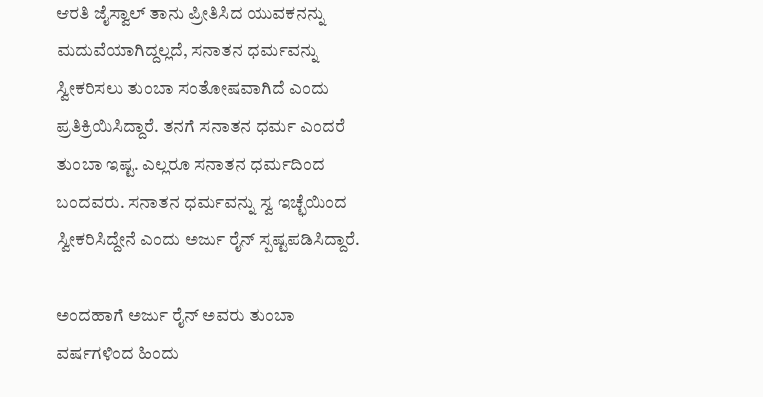ಆರತಿ ಜೈಸ್ವಾಲ್ ತಾನು ಪ್ರೀತಿಸಿದ ಯುವಕನನ್ನು ಮದುವೆಯಾಗಿದ್ದಲ್ಲದೆ, ಸನಾತನ ಧರ್ಮವನ್ನು ಸ್ವೀಕರಿಸಲು ತುಂಬಾ ಸಂತೋಷವಾಗಿದೆ ಎಂದು ಪ್ರತಿಕ್ರಿಯಿಸಿದ್ದಾರೆ. ತನಗೆ ಸನಾತನ ಧರ್ಮ ಎಂದರೆ ತುಂಬಾ ಇಷ್ಟ. ಎಲ್ಲರೂ ಸನಾತನ ಧರ್ಮದಿಂದ ಬಂದವರು. ಸನಾತನ ಧರ್ಮವನ್ನು ಸ್ವ ಇಚ್ಛೆಯಿಂದ ಸ್ವೀಕರಿಸಿದ್ದೇನೆ ಎಂದು ಅರ್ಜು ರೈನ್ ಸ್ಪಷ್ಟಪಡಿಸಿದ್ದಾರೆ.

ಅಂದಹಾಗೆ ಅರ್ಜು ರೈನ್ ಅವರು ತುಂಬಾ ವರ್ಷಗಳಿಂದ ಹಿಂದು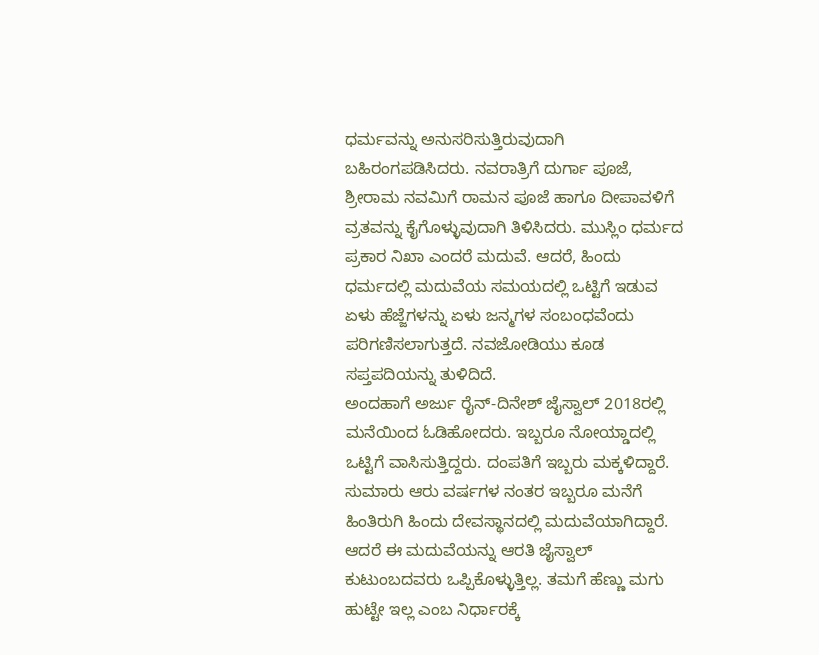ಧರ್ಮವನ್ನು ಅನುಸರಿಸುತ್ತಿರುವುದಾಗಿ ಬಹಿರಂಗಪಡಿಸಿದರು. ನವರಾತ್ರಿಗೆ ದುರ್ಗಾ ಪೂಜೆ, ಶ್ರೀರಾಮ ನವಮಿಗೆ ರಾಮನ ಪೂಜೆ ಹಾಗೂ ದೀಪಾವಳಿಗೆ ವ್ರತವನ್ನು ಕೈಗೊಳ್ಳುವುದಾಗಿ ತಿಳಿಸಿದರು. ಮುಸ್ಲಿಂ ಧರ್ಮದ ಪ್ರಕಾರ ನಿಖಾ ಎಂದರೆ ಮದುವೆ. ಆದರೆ, ಹಿಂದು ಧರ್ಮದಲ್ಲಿ ಮದುವೆಯ ಸಮಯದಲ್ಲಿ ಒಟ್ಟಿಗೆ ಇಡುವ ಏಳು ಹೆಜ್ಜೆಗಳನ್ನು ಏಳು ಜನ್ಮಗಳ ಸಂಬಂಧವೆಂದು ಪರಿಗಣಿಸಲಾಗುತ್ತದೆ. ನವಜೋಡಿಯು ಕೂಡ ಸಪ್ತಪದಿಯನ್ನು ತುಳಿದಿದೆ.
ಅಂದಹಾಗೆ ಅರ್ಜು ರೈನ್-ದಿನೇಶ್ ಜೈಸ್ವಾಲ್ 2018ರಲ್ಲಿ ಮನೆಯಿಂದ ಓಡಿಹೋದರು. ಇಬ್ಬರೂ ನೋಯ್ಡಾದಲ್ಲಿ ಒಟ್ಟಿಗೆ ವಾಸಿಸುತ್ತಿದ್ದರು. ದಂಪತಿಗೆ ಇಬ್ಬರು ಮಕ್ಕಳಿದ್ದಾರೆ. ಸುಮಾರು ಆರು ವರ್ಷಗಳ ನಂತರ ಇಬ್ಬರೂ ಮನೆಗೆ ಹಿಂತಿರುಗಿ ಹಿಂದು ದೇವಸ್ಥಾನದಲ್ಲಿ ಮದುವೆಯಾಗಿದ್ದಾರೆ. ಆದರೆ ಈ ಮದುವೆಯನ್ನು ಆರತಿ ಜೈಸ್ವಾಲ್ ಕುಟುಂಬದವರು ಒಪ್ಪಿಕೊಳ್ಳುತ್ತಿಲ್ಲ. ತಮಗೆ ಹೆಣ್ಣು ಮಗು ಹುಟ್ಟೇ ಇಲ್ಲ ಎಂಬ ನಿರ್ಧಾರಕ್ಕೆ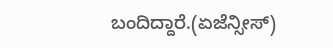ಬಂದಿದ್ದಾರೆ.(ಏಜೆನ್ಸೀಸ್)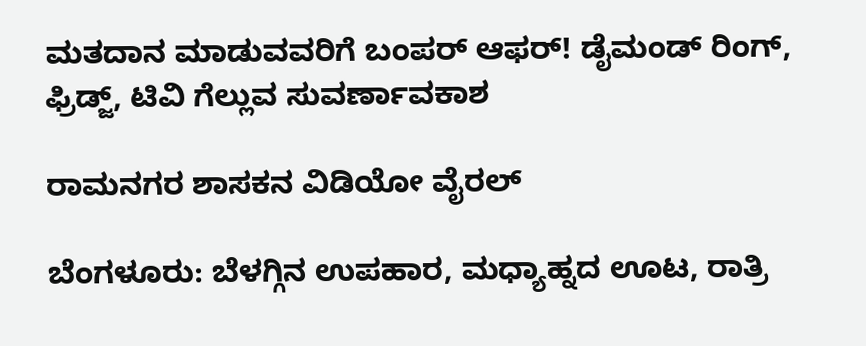ಮತದಾನ ಮಾಡುವವರಿಗೆ ಬಂಪರ್ ಆಫರ್! ಡೈಮಂಡ್ ರಿಂಗ್, ಫ್ರಿಡ್ಜ್, ಟಿವಿ ಗೆಲ್ಲುವ ಸುವರ್ಣಾವಕಾಶ

ರಾಮನಗರ ಶಾಸಕನ ವಿಡಿಯೋ ವೈರಲ್

ಬೆಂಗಳೂರು: ಬೆಳಗ್ಗಿನ ಉಪಹಾರ, ಮಧ್ಯಾಹ್ನದ ಊಟ, ರಾತ್ರಿ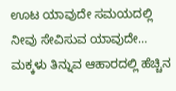ಊಟ ಯಾವುದೇ ಸಮಯದಲ್ಲಿ ನೀವು ಸೇವಿಸುವ ಯಾವುದೇ…
ಮಕ್ಕಳು ತಿನ್ನುವ ಆಹಾರದಲ್ಲಿ ಹೆಚ್ಚಿನ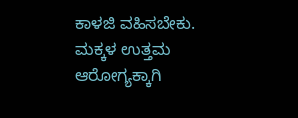ಕಾಳಜಿ ವಹಿಸಬೇಕು. ಮಕ್ಕಳ ಉತ್ತಮ ಆರೋಗ್ಯಕ್ಕಾಗಿ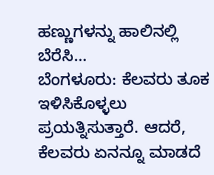ಹಣ್ಣುಗಳನ್ನು ಹಾಲಿನಲ್ಲಿ ಬೆರೆಸಿ…
ಬೆಂಗಳೂರು: ಕೆಲವರು ತೂಕ ಇಳಿಸಿಕೊಳ್ಳಲು ಪ್ರಯತ್ನಿಸುತ್ತಾರೆ. ಆದರೆ, ಕೆಲವರು ಏನನ್ನೂ ಮಾಡದೆ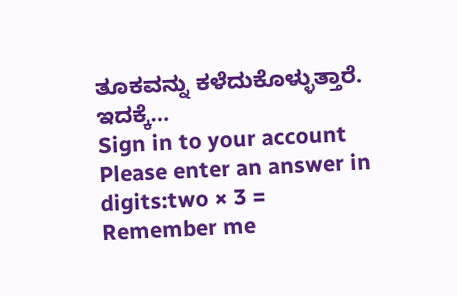ತೂಕವನ್ನು ಕಳೆದುಕೊಳ್ಳುತ್ತಾರೆ. ಇದಕ್ಕೆ…
Sign in to your account
Please enter an answer in digits:two × 3 =
Remember me